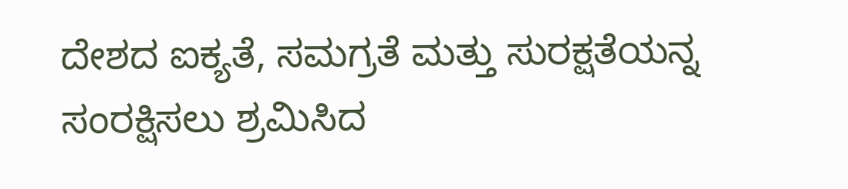ದೇಶದ ಐಕ್ಯತೆ, ಸಮಗ್ರತೆ ಮತ್ತು ಸುರಕ್ಷತೆಯನ್ನ ಸಂರಕ್ಷಿಸಲು ಶ್ರಮಿಸಿದ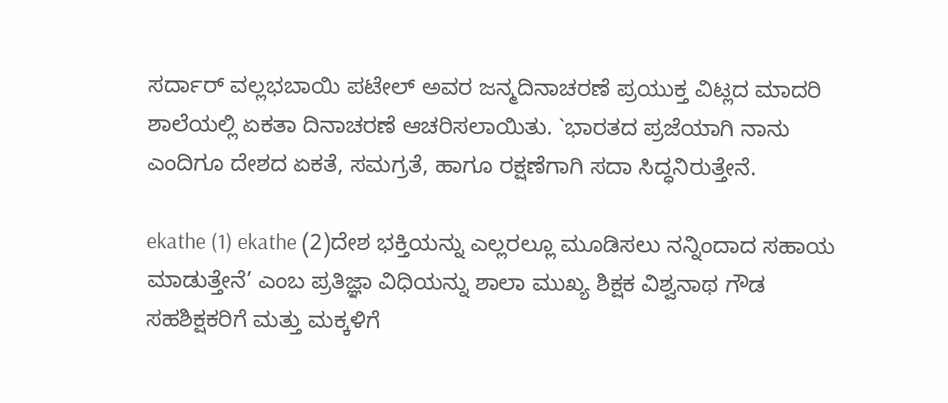ಸರ್ದಾರ್ ವಲ್ಲಭಬಾಯಿ ಪಟೇಲ್ ಅವರ ಜನ್ಮದಿನಾಚರಣೆ ಪ್ರಯುಕ್ತ ವಿಟ್ಲದ ಮಾದರಿ ಶಾಲೆಯಲ್ಲಿ ಏಕತಾ ದಿನಾಚರಣೆ ಆಚರಿಸಲಾಯಿತು. `ಭಾರತದ ಪ್ರಜೆಯಾಗಿ ನಾನು ಎಂದಿಗೂ ದೇಶದ ಏಕತೆ, ಸಮಗ್ರತೆ, ಹಾಗೂ ರಕ್ಷಣೆಗಾಗಿ ಸದಾ ಸಿದ್ಧನಿರುತ್ತೇನೆ.

ekathe (1) ekathe (2)ದೇಶ ಭಕ್ತಿಯನ್ನು ಎಲ್ಲರಲ್ಲೂ ಮೂಡಿಸಲು ನನ್ನಿಂದಾದ ಸಹಾಯ ಮಾಡುತ್ತೇನೆ’ ಎಂಬ ಪ್ರತಿಜ್ಞಾ ವಿಧಿಯನ್ನು ಶಾಲಾ ಮುಖ್ಯ ಶಿಕ್ಷಕ ವಿಶ್ವನಾಥ ಗೌಡ ಸಹಶಿಕ್ಷಕರಿಗೆ ಮತ್ತು ಮಕ್ಕಳಿಗೆ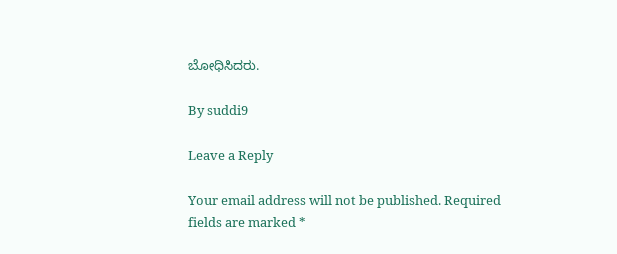ಬೋಧಿಸಿದರು.

By suddi9

Leave a Reply

Your email address will not be published. Required fields are marked *